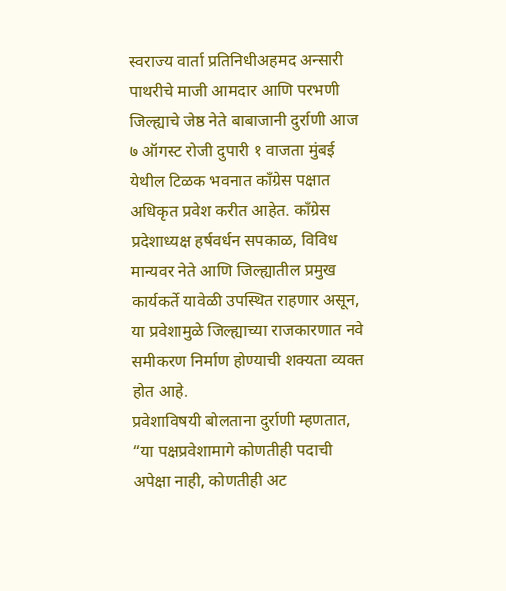स्वराज्य वार्ता प्रतिनिधीअहमद अन्सारी
पाथरीचे माजी आमदार आणि परभणी जिल्ह्याचे जेष्ठ नेते बाबाजानी दुर्राणी आज ७ ऑगस्ट रोजी दुपारी १ वाजता मुंबई येथील टिळक भवनात काँग्रेस पक्षात अधिकृत प्रवेश करीत आहेत. काँग्रेस प्रदेशाध्यक्ष हर्षवर्धन सपकाळ, विविध मान्यवर नेते आणि जिल्ह्यातील प्रमुख कार्यकर्ते यावेळी उपस्थित राहणार असून, या प्रवेशामुळे जिल्ह्याच्या राजकारणात नवे समीकरण निर्माण होण्याची शक्यता व्यक्त होत आहे.
प्रवेशाविषयी बोलताना दुर्राणी म्हणतात, “या पक्षप्रवेशामागे कोणतीही पदाची अपेक्षा नाही, कोणतीही अट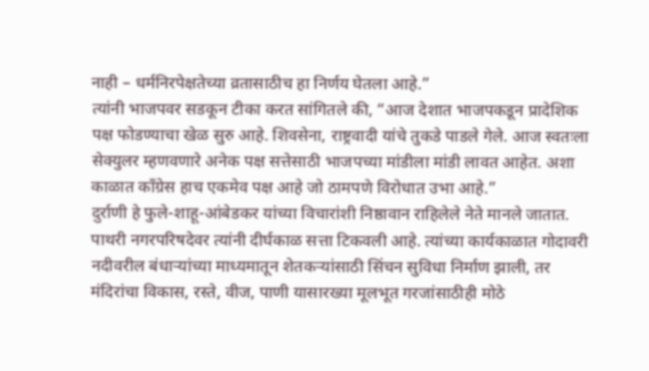नाही – धर्मनिरपेक्षतेच्या व्रतासाठीच हा निर्णय घेतला आहे.”
त्यांनी भाजपवर सडकून टीका करत सांगितले की, “आज देशात भाजपकडून प्रादेशिक पक्ष फोडण्याचा खेळ सुरु आहे. शिवसेना, राष्ट्रवादी यांचे तुकडे पाडले गेले. आज स्वतःला सेक्युलर म्हणवणारे अनेक पक्ष सत्तेसाठी भाजपच्या मांडीला मांडी लावत आहेत. अशा काळात काँग्रेस हाच एकमेव पक्ष आहे जो ठामपणे विरोधात उभा आहे.”
दुर्राणी हे फुले-शाहू-आंबेडकर यांच्या विचारांशी निष्ठावान राहिलेले नेते मानले जातात. पाथरी नगरपरिषदेवर त्यांनी दीर्घकाळ सत्ता टिकवली आहे. त्यांच्या कार्यकाळात गोदावरी नदीवरील बंधाऱ्यांच्या माध्यमातून शेतकऱ्यांसाठी सिंचन सुविधा निर्माण झाली, तर मंदिरांचा विकास, रस्ते, वीज, पाणी यासारख्या मूलभूत गरजांसाठीही मोठे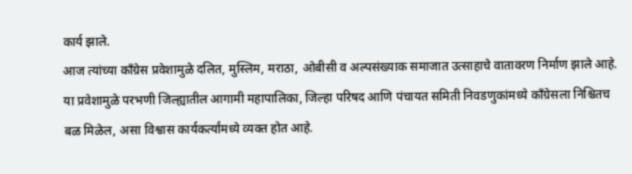कार्य झाले.
आज त्यांच्या काँग्रेस प्रवेशामुळे दलित, मुस्लिम, मराठा, ओबीसी व अल्पसंख्याक समाजात उत्साहाचे वातावरण निर्माण झाले आहे. या प्रवेशामुळे परभणी जिल्ह्यातील आगामी महापालिका, जिल्हा परिषद आणि पंचायत समिती निवडणुकांमध्ये काँग्रेसला निश्चितच बळ मिळेल, असा विश्वास कार्यकर्त्यांमध्ये व्यक्त होत आहे.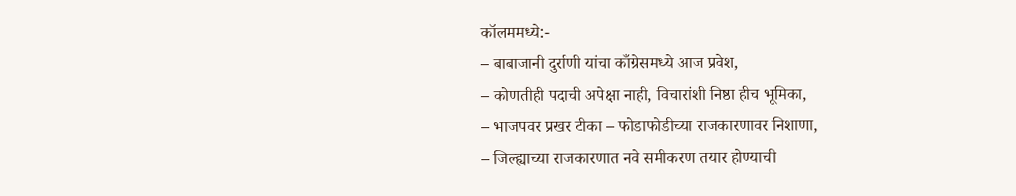कॉलममध्ये:-
– बाबाजानी दुर्राणी यांचा काँग्रेसमध्ये आज प्रवेश,
– कोणतीही पदाची अपेक्षा नाही, विचारांशी निष्ठा हीच भूमिका,
– भाजपवर प्रखर टीका – फोडाफोडीच्या राजकारणावर निशाणा,
– जिल्ह्याच्या राजकारणात नवे समीकरण तयार होण्याची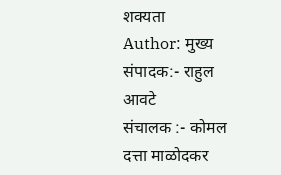शक्यता
Author: मुख्य संपादक:- राहुल आवटे
संचालक :- कोमल दत्ता माळोदकर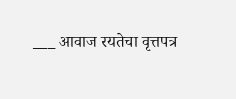___ आवाज रयतेचा वृत्तपत्र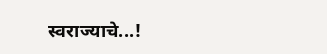स्वराज्याचे...!